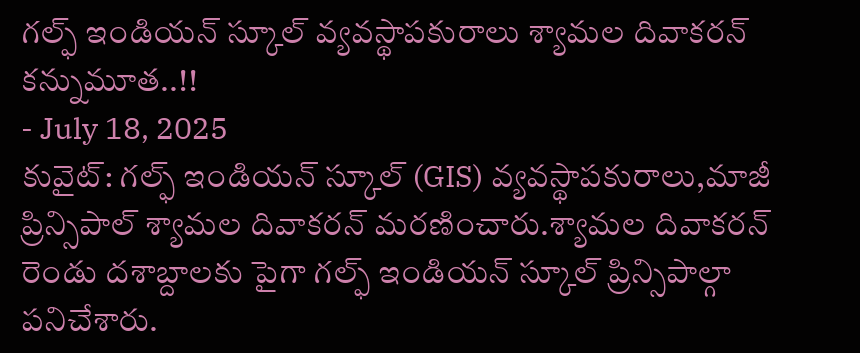గల్ఫ్ ఇండియన్ స్కూల్ వ్యవస్థాపకురాలు శ్యామల దివాకరన్ కన్నుమూత..!!
- July 18, 2025
కువైట్: గల్ఫ్ ఇండియన్ స్కూల్ (GIS) వ్యవస్థాపకురాలు,మాజీ ప్రిన్సిపాల్ శ్యామల దివాకరన్ మరణించారు.శ్యామల దివాకరన్ రెండు దశాబ్దాలకు పైగా గల్ఫ్ ఇండియన్ స్కూల్ ప్రిన్సిపాల్గా పనిచేశారు.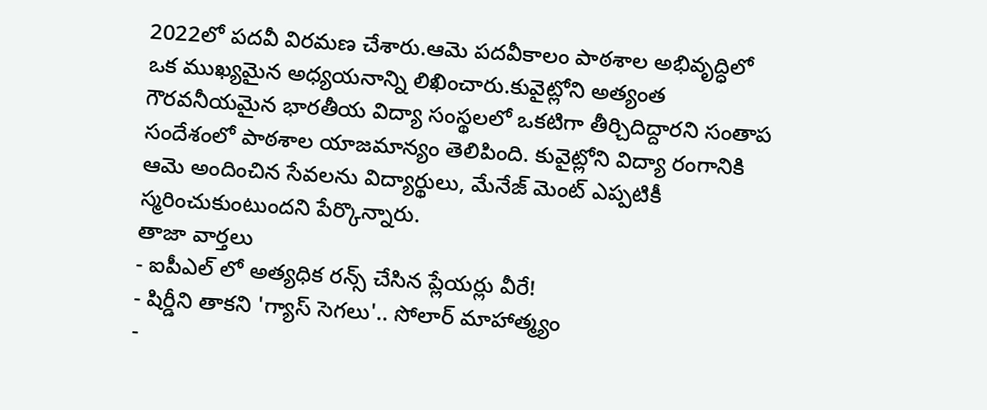2022లో పదవీ విరమణ చేశారు.ఆమె పదవీకాలం పాఠశాల అభివృద్ధిలో ఒక ముఖ్యమైన అధ్యయనాన్ని లిఖించారు.కువైట్లోని అత్యంత గౌరవనీయమైన భారతీయ విద్యా సంస్థలలో ఒకటిగా తీర్చిదిద్దారని సంతాప సందేశంలో పాఠశాల యాజమాన్యం తెలిపింది. కువైట్లోని విద్యా రంగానికి ఆమె అందించిన సేవలను విద్యార్థులు, మేనేజ్ మెంట్ ఎప్పటికీ స్మరించుకుంటుందని పేర్కొన్నారు.
తాజా వార్తలు
- ఐపీఎల్ లో అత్యధిక రన్స్ చేసిన ప్లేయర్లు వీరే!
- షిర్డీని తాకని 'గ్యాస్ సెగలు'.. సోలార్ మాహాత్మ్యం
-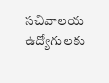సచివాలయ ఉద్యోగులకు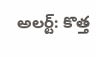అలర్ట్: కొత్త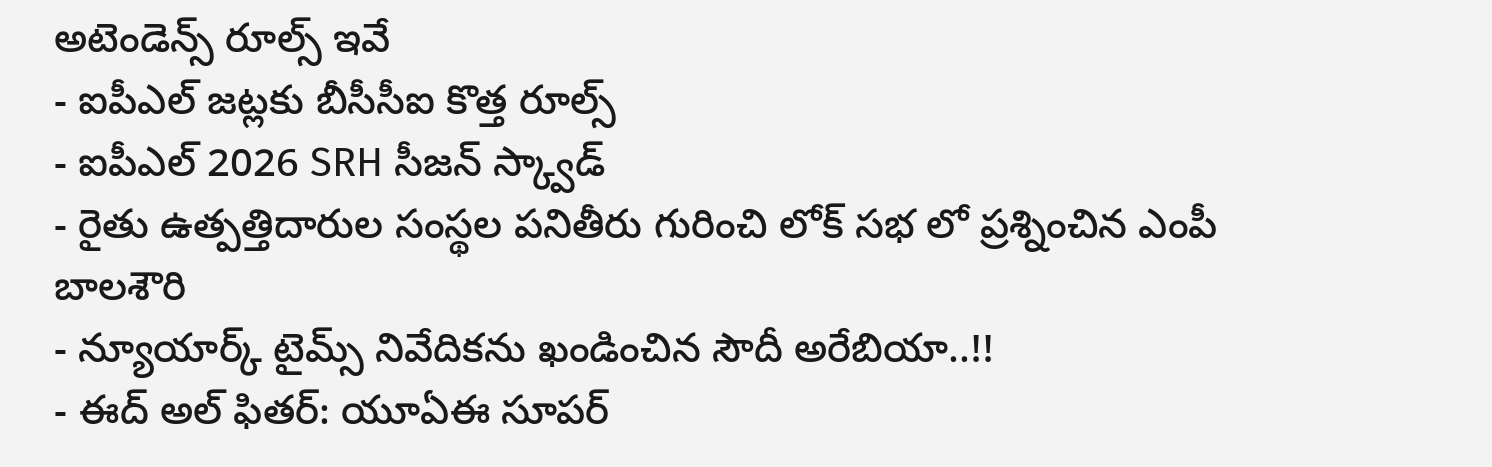అటెండెన్స్ రూల్స్ ఇవే
- ఐపీఎల్ జట్లకు బీసీసీఐ కొత్త రూల్స్
- ఐపీఎల్ 2026 SRH సీజన్ స్క్వాడ్
- రైతు ఉత్పత్తిదారుల సంస్థల పనితీరు గురించి లోక్ సభ లో ప్రశ్నించిన ఎంపీ బాలశౌరి
- న్యూయార్క్ టైమ్స్ నివేదికను ఖండించిన సౌదీ అరేబియా..!!
- ఈద్ అల్ ఫితర్: యూఏఈ సూపర్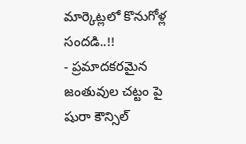మార్కెట్లలో కొనుగోళ్ల సందడి..!!
- ప్రమాదకరమైన జంతువుల చట్టం పై షురా కౌన్సిల్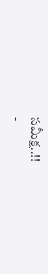సమీక్ష..!!
-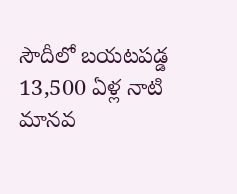సౌదీలో బయటపడ్డ 13,500 ఏళ్ల నాటి మానవ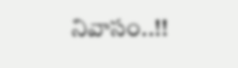నివాసం..!!